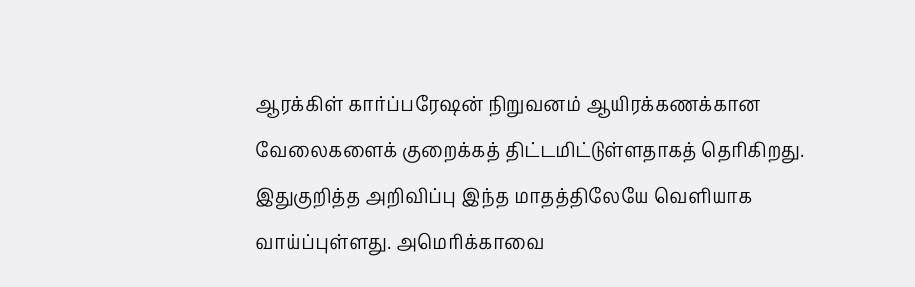ஆரக்கிள் கார்ப்பரேஷன் நிறுவனம் ஆயிரக்கணக்கான வேலைகளைக் குறைக்கத் திட்டமிட்டுள்ளதாகத் தெரிகிறது. இதுகுறித்த அறிவிப்பு இந்த மாதத்திலேயே வெளியாக வாய்ப்புள்ளது. அமெரிக்காவை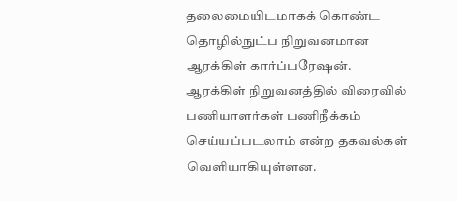தலைமையிடமாகக் கொண்ட தொழில்நுட்ப நிறுவனமான ஆரக்கிள் கார்ப்பரேஷன். ஆரக்கிள் நிறுவனத்தில் விரைவில் பணியாளர்கள் பணிநீக்கம் செய்யப்படலாம் என்ற தகவல்கள் வெளியாகியுள்ளன.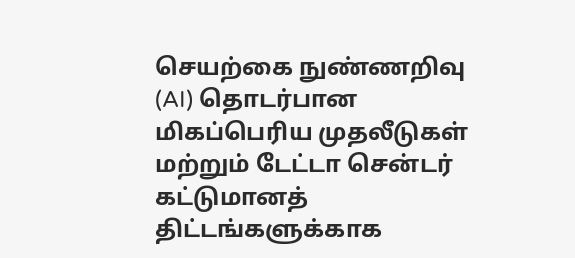செயற்கை நுண்ணறிவு (AI) தொடர்பான மிகப்பெரிய முதலீடுகள் மற்றும் டேட்டா சென்டர் கட்டுமானத் திட்டங்களுக்காக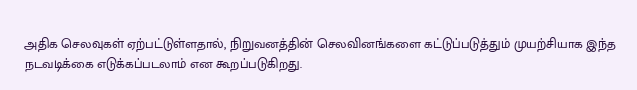அதிக செலவுகள் ஏற்பட்டுள்ளதால், நிறுவனத்தின் செலவினங்களை கட்டுப்படுத்தும் முயற்சியாக இந்த நடவடிக்கை எடுக்கப்படலாம் என கூறப்படுகிறது.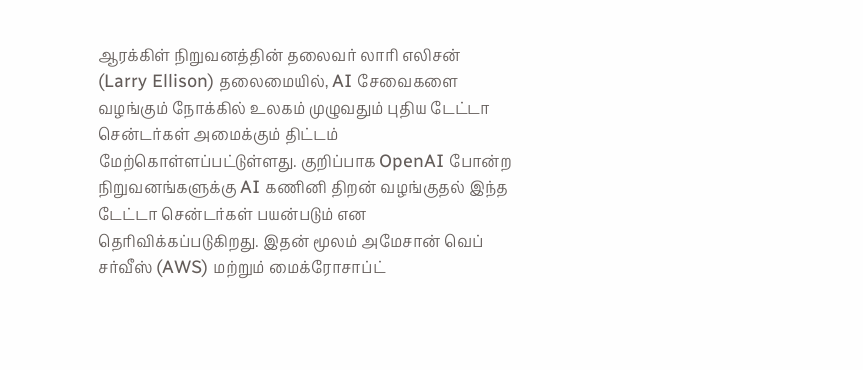ஆரக்கிள் நிறுவனத்தின் தலைவர் லாரி எலிசன் (Larry Ellison) தலைமையில், AI சேவைகளை வழங்கும் நோக்கில் உலகம் முழுவதும் புதிய டேட்டா சென்டர்கள் அமைக்கும் திட்டம் மேற்கொள்ளப்பட்டுள்ளது. குறிப்பாக OpenAI போன்ற நிறுவனங்களுக்கு AI கணினி திறன் வழங்குதல் இந்த டேட்டா சென்டர்கள் பயன்படும் என தெரிவிக்கப்படுகிறது. இதன் மூலம் அமேசான் வெப் சர்வீஸ் (AWS) மற்றும் மைக்ரோசாப்ட்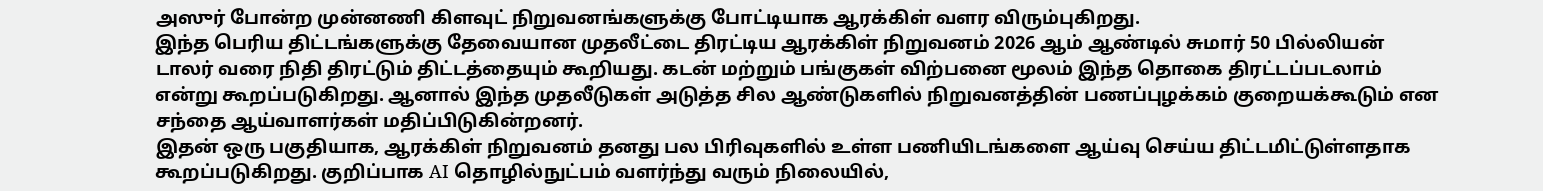அஸுர் போன்ற முன்னணி கிளவுட் நிறுவனங்களுக்கு போட்டியாக ஆரக்கிள் வளர விரும்புகிறது.
இந்த பெரிய திட்டங்களுக்கு தேவையான முதலீட்டை திரட்டிய ஆரக்கிள் நிறுவனம் 2026 ஆம் ஆண்டில் சுமார் 50 பில்லியன் டாலர் வரை நிதி திரட்டும் திட்டத்தையும் கூறியது. கடன் மற்றும் பங்குகள் விற்பனை மூலம் இந்த தொகை திரட்டப்படலாம் என்று கூறப்படுகிறது. ஆனால் இந்த முதலீடுகள் அடுத்த சில ஆண்டுகளில் நிறுவனத்தின் பணப்புழக்கம் குறையக்கூடும் என சந்தை ஆய்வாளர்கள் மதிப்பிடுகின்றனர்.
இதன் ஒரு பகுதியாக, ஆரக்கிள் நிறுவனம் தனது பல பிரிவுகளில் உள்ள பணியிடங்களை ஆய்வு செய்ய திட்டமிட்டுள்ளதாக கூறப்படுகிறது. குறிப்பாக AI தொழில்நுட்பம் வளர்ந்து வரும் நிலையில்,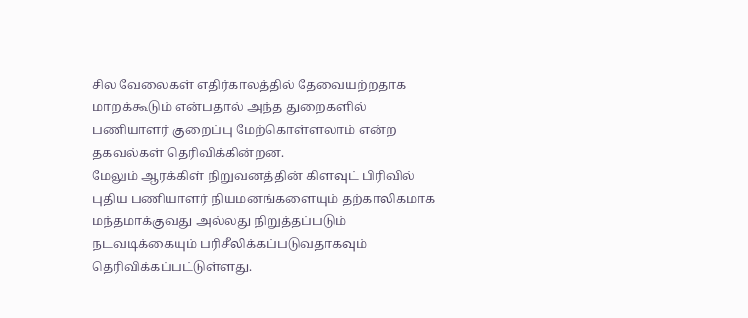சில வேலைகள் எதிர்காலத்தில் தேவையற்றதாக மாறக்கூடும் என்பதால் அந்த துறைகளில் பணியாளர் குறைப்பு மேற்கொள்ளலாம் என்ற தகவல்கள் தெரிவிக்கின்றன.
மேலும் ஆரக்கிள் நிறுவனத்தின் கிளவுட் பிரிவில் புதிய பணியாளர் நியமனங்களையும் தற்காலிகமாக மந்தமாக்குவது அல்லது நிறுத்தப்படும் நடவடிக்கையும் பரிசீலிக்கப்படுவதாகவும் தெரிவிக்கப்பட்டுள்ளது.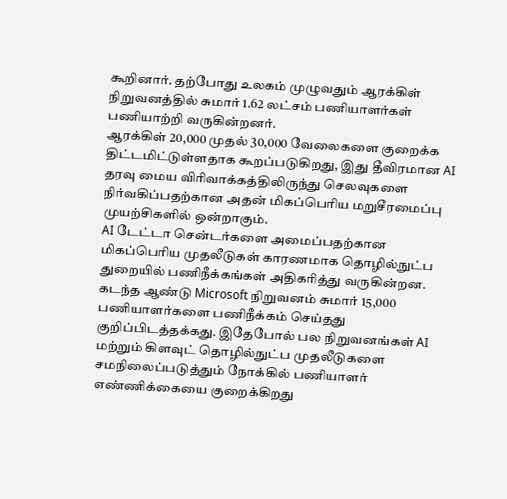கூறினார். தற்போது உலகம் முழுவதும் ஆரக்கிள் நிறுவனத்தில் சுமார் 1.62 லட்சம் பணியாளர்கள் பணியாற்றி வருகின்றனர்.
ஆரக்கிள் 20,000 முதல் 30,000 வேலைகளை குறைக்க திட்டமிட்டுள்ளதாக கூறப்படுகிறது, இது தீவிரமான AI தரவு மைய விரிவாக்கத்திலிருந்து செலவுகளை நிர்வகிப்பதற்கான அதன் மிகப்பெரிய மறுசீரமைப்பு முயற்சிகளில் ஒன்றாகும்.
AI டேட்டா சென்டர்களை அமைப்பதற்கான மிகப்பெரிய முதலீடுகள் காரணமாக தொழில்நுட்ப துறையில் பணிநீக்கங்கள் அதிகரித்து வருகின்றன. கடந்த ஆண்டு Microsoft நிறுவனம் சுமார் 15,000 பணியாளர்களை பணிநீக்கம் செய்தது குறிப்பிடத்தக்கது. இதேபோல் பல நிறுவனங்கள் AI மற்றும் கிளவுட் தொழில்நுட்ப முதலீடுகளை சமநிலைப்படுத்தும் நோக்கில் பணியாளர் எண்ணிக்கையை குறைக்கிறது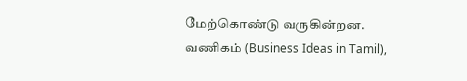மேற்கொண்டு வருகின்றன.
வணிகம் (Business Ideas in Tamil),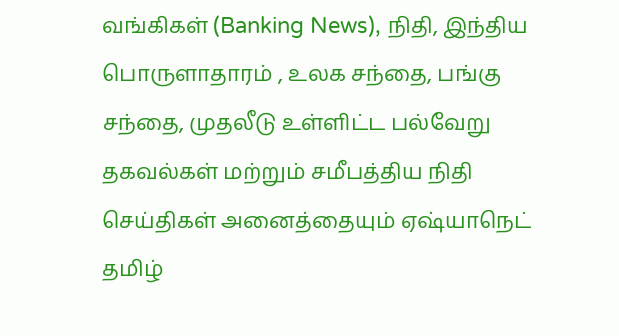வங்கிகள் (Banking News), நிதி, இந்திய பொருளாதாரம் , உலக சந்தை, பங்கு சந்தை, முதலீடு உள்ளிட்ட பல்வேறு தகவல்கள் மற்றும் சமீபத்திய நிதி செய்திகள் அனைத்தையும் ஏஷ்யாநெட் தமிழ்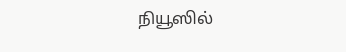நியூஸில்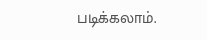படிக்கலாம்.